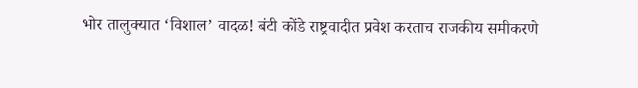भोर तालुक्यात ‘विशाल’ वादळ! बंटी कोंडे राष्ट्रवादीत प्रवेश करताच राजकीय समीकरणे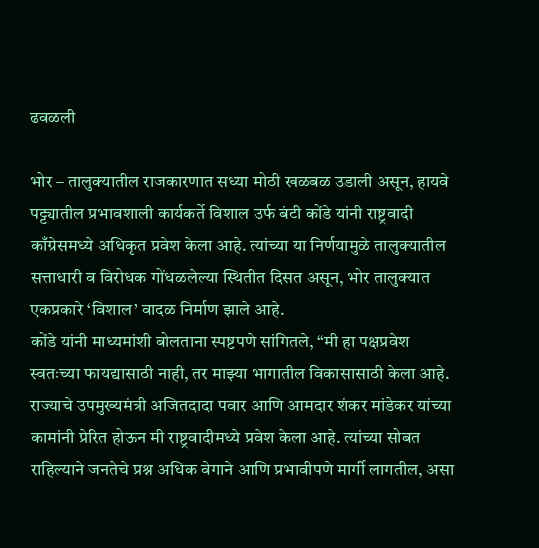ढवळली

भोर – तालुक्यातील राजकारणात सध्या मोठी खळबळ उडाली असून, हायवे पट्ट्यातील प्रभावशाली कार्यकर्ते विशाल उर्फ बंटी कोंडे यांनी राष्ट्रवादी काँग्रेसमध्ये अधिकृत प्रवेश केला आहे. त्यांच्या या निर्णयामुळे तालुक्यातील सत्ताधारी व विरोधक गोंधळलेल्या स्थितीत दिसत असून, भोर तालुक्यात एकप्रकारे ‘विशाल’ वादळ निर्माण झाले आहे.
कोंडे यांनी माध्यमांशी बोलताना स्पष्टपणे सांगितले, “मी हा पक्षप्रवेश स्वतःच्या फायद्यासाठी नाही, तर माझ्या भागातील विकासासाठी केला आहे. राज्याचे उपमुख्यमंत्री अजितदादा पवार आणि आमदार शंकर मांडेकर यांच्या कामांनी प्रेरित होऊन मी राष्ट्रवादीमध्ये प्रवेश केला आहे. त्यांच्या सोबत राहिल्याने जनतेचे प्रश्न अधिक वेगाने आणि प्रभावीपणे मार्गी लागतील, असा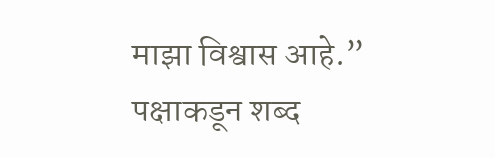माझा विश्वास आहे.”
पक्षाकडून शब्द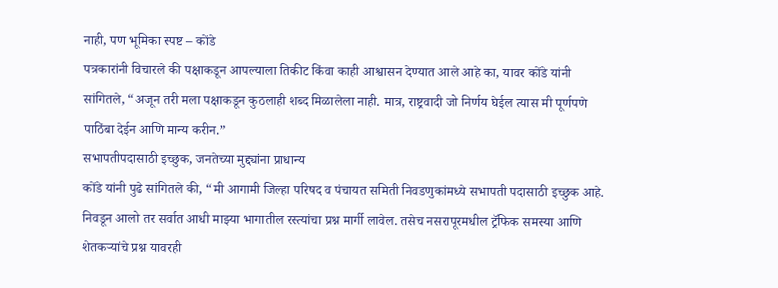नाही, पण भूमिका स्पष्ट – कोंडे
पत्रकारांनी विचारले की पक्षाकडून आपल्याला तिकीट किंवा काही आश्वासन देण्यात आले आहे का, यावर कोंडे यांनी सांगितले, “अजून तरी मला पक्षाकडून कुठलाही शब्द मिळालेला नाही. मात्र, राष्ट्रवादी जो निर्णय घेईल त्यास मी पूर्णपणे पाठिंबा देईन आणि मान्य करीन.”
सभापतीपदासाठी इच्छुक, जनतेच्या मुद्द्यांना प्राधान्य
कोंडे यांनी पुढे सांगितले की, “मी आगामी जिल्हा परिषद व पंचायत समिती निवडणुकांमध्ये सभापती पदासाठी इच्छुक आहे. निवडून आलो तर सर्वात आधी माझ्या भागातील रस्त्यांचा प्रश्न मार्गी लावेल. तसेच नसरापूरमधील ट्रॅफिक समस्या आणि शेतकऱ्यांचे प्रश्न यावरही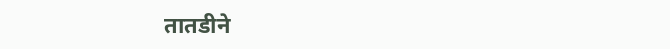तातडीने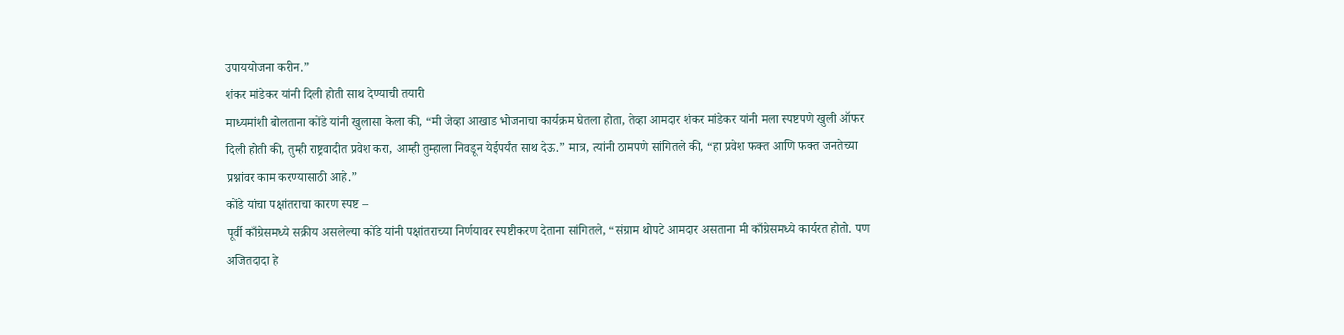उपाययोजना करीन.”
शंकर मांडेकर यांनी दिली होती साथ देण्याची तयारी
माध्यमांशी बोलताना कोंडे यांनी खुलासा केला की, “मी जेव्हा आखाड भोजनाचा कार्यक्रम घेतला होता, तेव्हा आमदार शंकर मांडेकर यांनी मला स्पष्टपणे खुली ऑफर दिली होती की, तुम्ही राष्ट्रवादीत प्रवेश करा, आम्ही तुम्हाला निवडून येईपर्यंत साथ देऊ.” मात्र, त्यांनी ठामपणे सांगितले की, “हा प्रवेश फक्त आणि फक्त जनतेच्या प्रश्नांवर काम करण्यासाठी आहे.”
कोंडे यांचा पक्षांतराचा कारण स्पष्ट –
पूर्वी काँग्रेसमध्ये सक्रीय असलेल्या कोंडे यांनी पक्षांतराच्या निर्णयावर स्पष्टीकरण देताना सांगितले, “संग्राम थोपटे आमदार असताना मी काँग्रेसमध्ये कार्यरत होतो. पण अजितदादा हे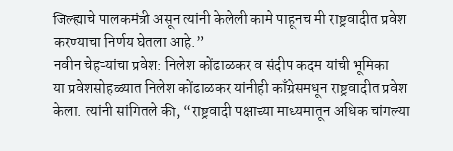जिल्ह्याचे पालकमंत्री असून त्यांनी केलेली कामे पाहूनच मी राष्ट्रवादीत प्रवेश करण्याचा निर्णय घेतला आहे.”
नवीन चेहऱ्यांचा प्रवेश: निलेश कोंढाळकर व संदीप कदम यांची भूमिका
या प्रवेशसोहळ्यात निलेश कोंढाळकर यांनीही काँग्रेसमधून राष्ट्रवादीत प्रवेश केला. त्यांनी सांगितले की, “राष्ट्रवादी पक्षाच्या माध्यमातून अधिक चांगल्या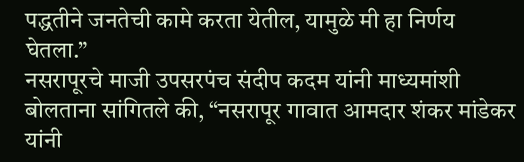पद्धतीने जनतेची कामे करता येतील, यामुळे मी हा निर्णय घेतला.”
नसरापूरचे माजी उपसरपंच संदीप कदम यांनी माध्यमांशी बोलताना सांगितले की, “नसरापूर गावात आमदार शंकर मांडेकर यांनी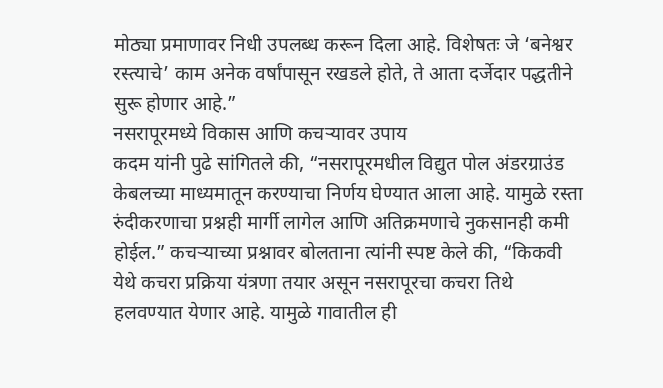मोठ्या प्रमाणावर निधी उपलब्ध करून दिला आहे. विशेषतः जे ‘बनेश्वर रस्त्याचे’ काम अनेक वर्षांपासून रखडले होते, ते आता दर्जेदार पद्धतीने सुरू होणार आहे.”
नसरापूरमध्ये विकास आणि कचऱ्यावर उपाय
कदम यांनी पुढे सांगितले की, “नसरापूरमधील विद्युत पोल अंडरग्राउंड केबलच्या माध्यमातून करण्याचा निर्णय घेण्यात आला आहे. यामुळे रस्ता रुंदीकरणाचा प्रश्नही मार्गी लागेल आणि अतिक्रमणाचे नुकसानही कमी होईल.” कचऱ्याच्या प्रश्नावर बोलताना त्यांनी स्पष्ट केले की, “किकवी येथे कचरा प्रक्रिया यंत्रणा तयार असून नसरापूरचा कचरा तिथे हलवण्यात येणार आहे. यामुळे गावातील ही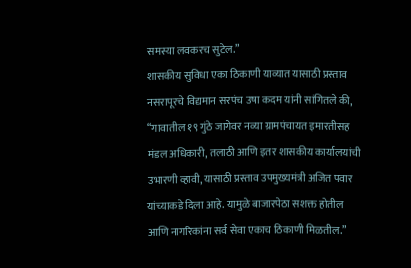समस्या लवकरच सुटेल.”
शासकीय सुविधा एका ठिकाणी याव्यात यासाठी प्रस्ताव
नसरापूरचे विद्यमान सरपंच उषा कदम यांनी सांगितले की, “गावातील १९ गुंठे जागेवर नव्या ग्रामपंचायत इमारतीसह मंडल अधिकारी, तलाठी आणि इतर शासकीय कार्यालयांची उभारणी व्हावी, यासाठी प्रस्ताव उपमुख्यमंत्री अजित पवार यांच्याकडे दिला आहे. यामुळे बाजारपेठा सशक्त होतील आणि नागरिकांना सर्व सेवा एकाच ठिकाणी मिळतील.”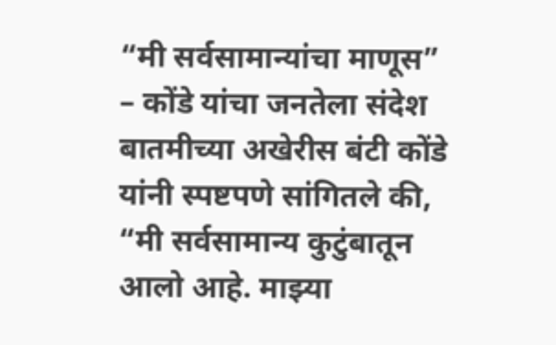“मी सर्वसामान्यांचा माणूस” – कोंडे यांचा जनतेला संदेश
बातमीच्या अखेरीस बंटी कोंडे यांनी स्पष्टपणे सांगितले की, “मी सर्वसामान्य कुटुंबातून आलो आहे. माझ्या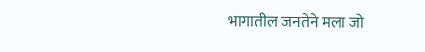भागातील जनतेने मला जो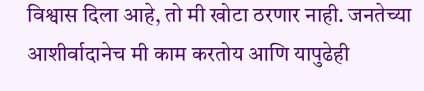विश्वास दिला आहे, तो मी खोटा ठरणार नाही. जनतेच्या आशीर्वादानेच मी काम करतोय आणि यापुढेही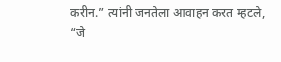करीन.” त्यांनी जनतेला आवाहन करत म्हटले, “जे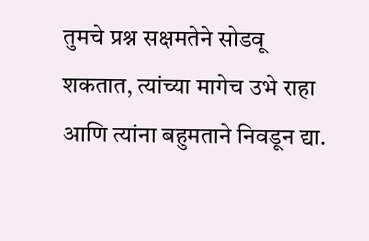तुमचे प्रश्न सक्षमतेने सोडवू शकतात, त्यांच्या मागेच उभे राहा आणि त्यांना बहुमताने निवडून द्या.